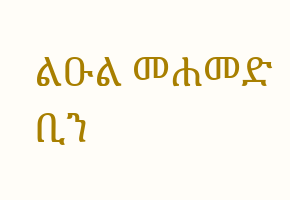ልዑል መሐመድ ቢን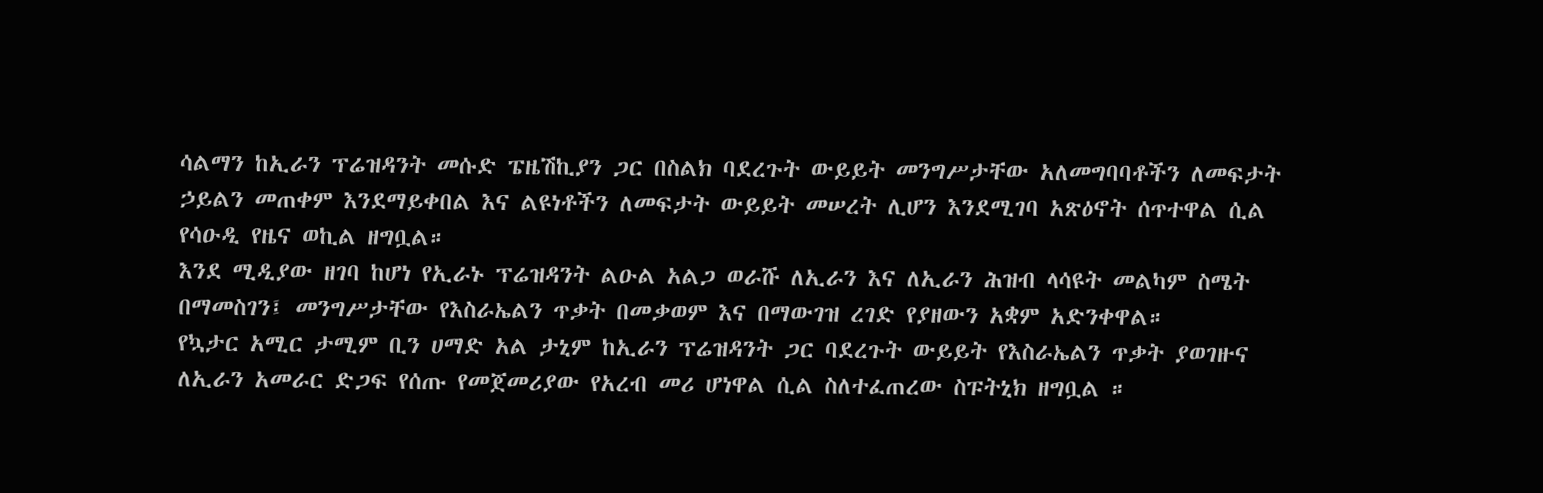ሳልማን ከኢራን ፕሬዝዳንት መሱድ ፔዜሽኪያን ጋር በስልክ ባደረጉት ውይይት መንግሥታቸው አለመግባባቶችን ለመፍታት ኃይልን መጠቀም እንደማይቀበል እና ልዩነቶችን ለመፍታት ውይይት መሠረት ሊሆን እንደሚገባ አጽዕኖት ሰጥተዋል ሲል የሳዑዲ የዜና ወኪል ዘግቧል።
እንደ ሚዲያው ዘገባ ከሆነ የኢራኑ ፕሬዝዳንት ልዑል አልጋ ወራሹ ለኢራን እና ለኢራን ሕዝብ ላሳዩት መልካም ስሜት በማመስገን፤ መንግሥታቸው የእስራኤልን ጥቃት በመቃወም እና በማውገዝ ረገድ የያዘውን አቋም አድንቀዋል።
የኳታር አሚር ታሚም ቢን ሀማድ አል ታኒም ከኢራን ፕሬዝዳንት ጋር ባደረጉት ውይይት የእስራኤልን ጥቃት ያወገዙና ለኢራን አመራር ድጋፍ የሰጡ የመጀመሪያው የአረብ መሪ ሆነዋል ሲል ስለተፈጠረው ስፑትኒክ ዘግቧል ።